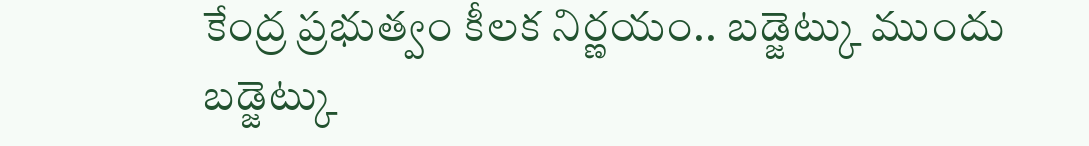కేంద్ర ప్రభుత్వం కీలక నిర్ణయం.. బడ్జెట్కు ముందు
బడ్జెట్కు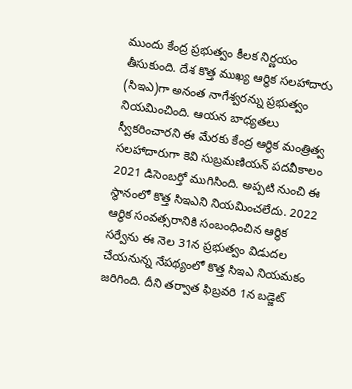ముందు కేంద్ర ప్రభుత్వం కీలక నిర్ణయం తీసుకుంది. దేశ కొత్త ముఖ్య ఆర్థిక సలహాదారు (సిఇఎ)గా అనంత నాగేశ్వరన్ను ప్రభుత్వం నియమించింది. ఆయన బాధ్యతలు స్వీకరించారని ఈ మేరకు కేంద్ర ఆర్థిక మంత్రిత్వ సలహాదారుగా కెవి సుబ్రమణియన్ పదవీకాలం 2021 డిసెంబర్తో ముగిసింది. అప్పటి నుంచి ఈ స్థానంలో కొత్త సిఇఎని నియమించలేదు. 2022 ఆర్థిక సంవత్సరానికి సంబంధించిన ఆర్థిక సర్వేను ఈ నెల 31న ప్రభుత్వం విడుదల చేయనున్న నేపథ్యంలో కొత్త సిఇఎ నియమకం జరిగింది. దీని తర్వాత ఫిబ్రవరి 1న బడ్జెట్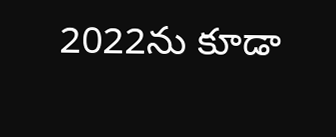2022ను కూడా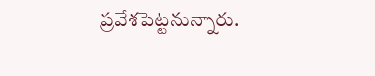ప్రవేశపెట్టనున్నారు.